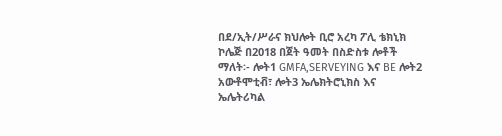በደ/ኢት/ሥራና ክህሎት ቢሮ አረካ ፖሊ ቴክኒክ ኮሌጅ በ2018 በጀት ዓመት በስድስቱ ሎቶች ማለት፡- ሎት1 GMFA,SERVEYING እና BE ሎት2 አውቶሞቲቭ፣ ሎት3 ኤሌክትሮኒክስ እና ኤሌትሪካል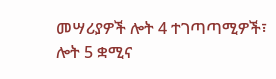መሣሪያዎች ሎት 4 ተገጣጣሚዎች፣ ሎት 5 ቋሚና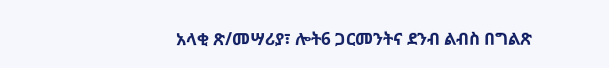አላቂ ጽ/መሣሪያ፣ ሎት6 ጋርመንትና ደንብ ልብስ በግልጽ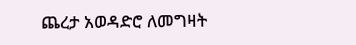ጨረታ አወዳድሮ ለመግዛት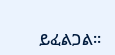ይፈልጋል፡፡